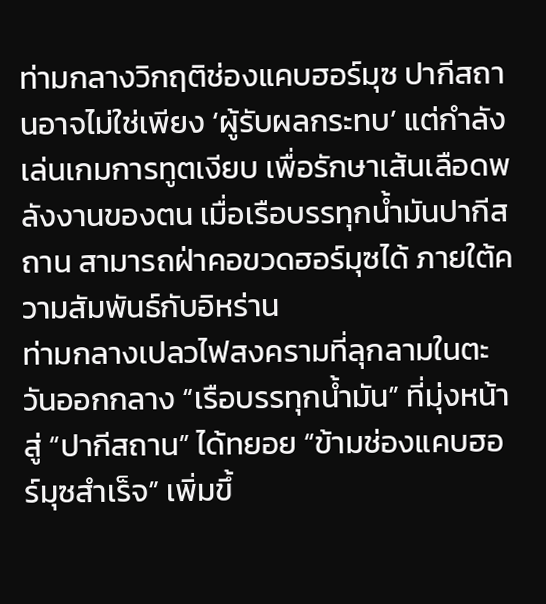ท่ามกลางวิกฤติช่องแคบฮอร์มุซ ปากีสถานอาจไม่ใช่เพียง ‘ผู้รับผลกระทบ’ แต่กำลังเล่นเกมการทูตเงียบ เพื่อรักษาเส้นเลือดพลังงานของตน เมื่อเรือบรรทุกน้ำมันปากีสถาน สามารถฝ่าคอขวดฮอร์มุซได้ ภายใต้ความสัมพันธ์กับอิหร่าน
ท่ามกลางเปลวไฟสงครามที่ลุกลามในตะวันออกกลาง “เรือบรรทุกน้ำมัน” ที่มุ่งหน้าสู่ “ปากีสถาน” ได้ทยอย “ข้ามช่องแคบฮอร์มุซสำเร็จ” เพิ่มขึ้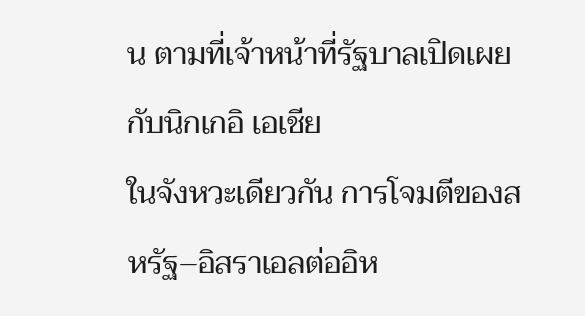น ตามที่เจ้าหน้าที่รัฐบาลเปิดเผยกับนิกเกอิ เอเชีย
ในจังหวะเดียวกัน การโจมตีของสหรัฐ–อิสราเอลต่ออิห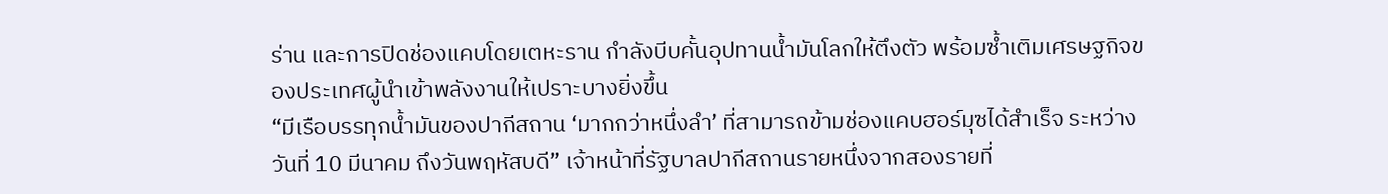ร่าน และการปิดช่องแคบโดยเตหะราน กำลังบีบคั้นอุปทานน้ำมันโลกให้ตึงตัว พร้อมซ้ำเติมเศรษฐกิจของประเทศผู้นำเข้าพลังงานให้เปราะบางยิ่งขึ้น
“มีเรือบรรทุกน้ำมันของปากีสถาน ‘มากกว่าหนึ่งลำ’ ที่สามารถข้ามช่องแคบฮอร์มุซได้สำเร็จ ระหว่างวันที่ 10 มีนาคม ถึงวันพฤหัสบดี” เจ้าหน้าที่รัฐบาลปากีสถานรายหนึ่งจากสองรายที่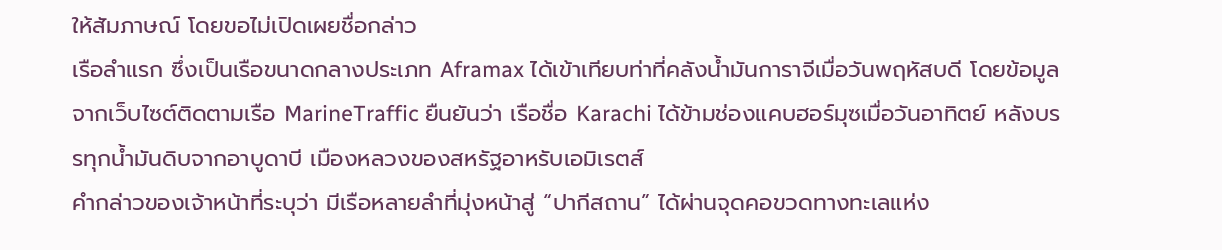ให้สัมภาษณ์ โดยขอไม่เปิดเผยชื่อกล่าว
เรือลำแรก ซึ่งเป็นเรือขนาดกลางประเภท Aframax ได้เข้าเทียบท่าที่คลังน้ำมันการาจีเมื่อวันพฤหัสบดี โดยข้อมูลจากเว็บไซต์ติดตามเรือ MarineTraffic ยืนยันว่า เรือชื่อ Karachi ได้ข้ามช่องแคบฮอร์มุซเมื่อวันอาทิตย์ หลังบรรทุกน้ำมันดิบจากอาบูดาบี เมืองหลวงของสหรัฐอาหรับเอมิเรตส์
คำกล่าวของเจ้าหน้าที่ระบุว่า มีเรือหลายลำที่มุ่งหน้าสู่ “ปากีสถาน” ได้ผ่านจุดคอขวดทางทะเลแห่ง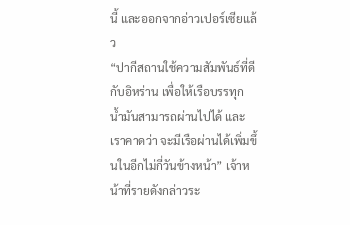นี้ และออกจากอ่าวเปอร์เซียแล้ว
“ปากีสถานใช้ความสัมพันธ์ที่ดีกับอิหร่าน เพื่อให้เรือบรรทุกน้ำมันสามารถผ่านไปได้ และเราคาดว่า จะมีเรือผ่านได้เพิ่มขึ้นในอีกไม่กี่วันข้างหน้า” เจ้าหน้าที่รายดังกล่าวระ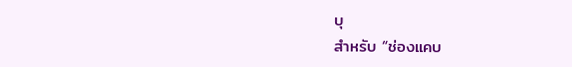บุ
สำหรับ “ช่องแคบ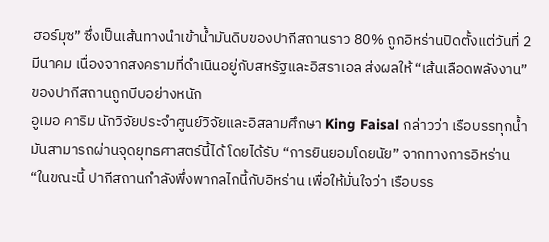ฮอร์มุซ” ซึ่งเป็นเส้นทางนำเข้าน้ำมันดิบของปากีสถานราว 80% ถูกอิหร่านปิดตั้งแต่วันที่ 2 มีนาคม เนื่องจากสงครามที่ดำเนินอยู่กับสหรัฐและอิสราเอล ส่งผลให้ “เส้นเลือดพลังงาน” ของปากีสถานถูกบีบอย่างหนัก
อูเมอ คาริม นักวิจัยประจำศูนย์วิจัยและอิสลามศึกษา King Faisal กล่าวว่า เรือบรรทุกน้ำมันสามารถผ่านจุดยุทธศาสตร์นี้ได้ โดยได้รับ “การยินยอมโดยนัย” จากทางการอิหร่าน
“ในขณะนี้ ปากีสถานกำลังพึ่งพากลไกนี้กับอิหร่าน เพื่อให้มั่นใจว่า เรือบรร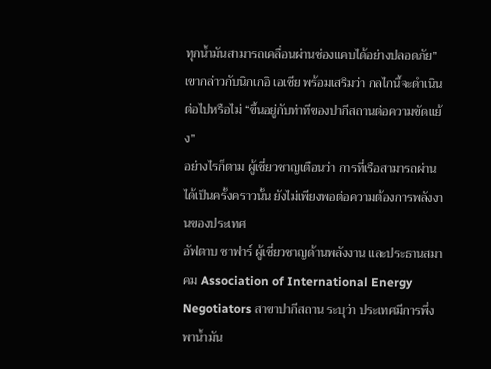ทุกน้ำมันสามารถเคลื่อนผ่านช่องแคบได้อย่างปลอดภัย” เขากล่าวกับนิกเกอิ เอเชีย พร้อมเสริมว่า กลไกนี้จะดำเนินต่อไปหรือไม่ “ขึ้นอยู่กับท่าทีของปากีสถานต่อความขัดแย้ง”
อย่างไรก็ตาม ผู้เชี่ยวชาญเตือนว่า การที่เรือสามารถผ่านได้เป็นครั้งคราวนั้น ยังไม่เพียงพอต่อความต้องการพลังงานของประเทศ
อัฟตาบ ซาฟาร์ ผู้เชี่ยวชาญด้านพลังงาน และประธานสมาคม Association of International Energy Negotiators สาขาปากีสถาน ระบุว่า ประเทศมีการพึ่งพาน้ำมัน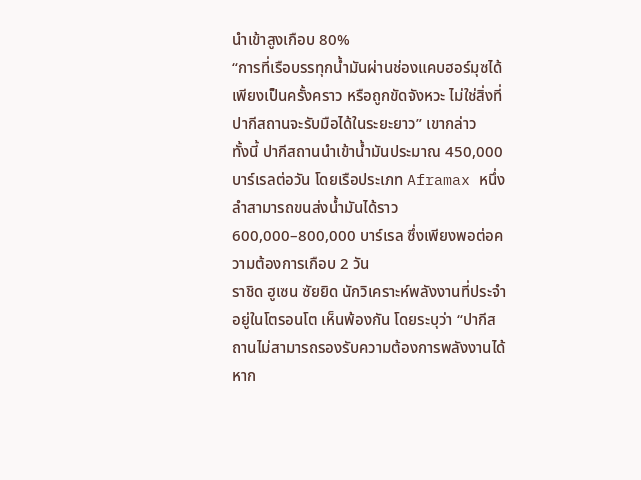นำเข้าสูงเกือบ 80%
“การที่เรือบรรทุกน้ำมันผ่านช่องแคบฮอร์มุซได้เพียงเป็นครั้งคราว หรือถูกขัดจังหวะ ไม่ใช่สิ่งที่ปากีสถานจะรับมือได้ในระยะยาว” เขากล่าว
ทั้งนี้ ปากีสถานนำเข้าน้ำมันประมาณ 450,000 บาร์เรลต่อวัน โดยเรือประเภท Aframax หนึ่งลำสามารถขนส่งน้ำมันได้ราว 600,000–800,000 บาร์เรล ซึ่งเพียงพอต่อความต้องการเกือบ 2 วัน
ราชิด ฮูเซน ซัยยิด นักวิเคราะห์พลังงานที่ประจำอยู่ในโตรอนโต เห็นพ้องกัน โดยระบุว่า “ปากีสถานไม่สามารถรองรับความต้องการพลังงานได้ หาก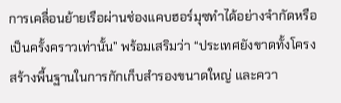การเคลื่อนย้ายเรือผ่านช่องแคบฮอร์มุซทำได้อย่างจำกัดหรือเป็นครั้งคราวเท่านั้น” พร้อมเสริมว่า “ประเทศยังขาดทั้งโครงสร้างพื้นฐานในการกักเก็บสำรองขนาดใหญ่ และควา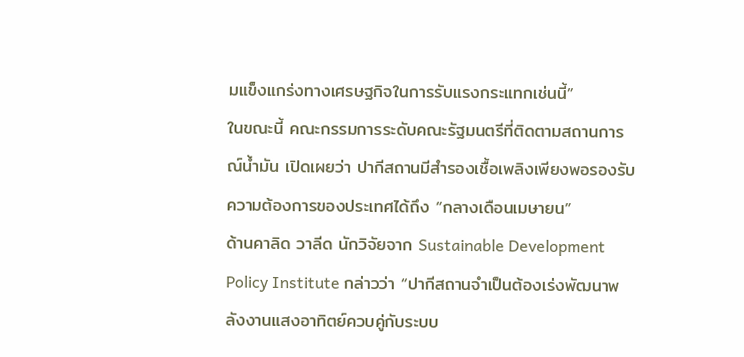มแข็งแกร่งทางเศรษฐกิจในการรับแรงกระแทกเช่นนี้”
ในขณะนี้ คณะกรรมการระดับคณะรัฐมนตรีที่ติดตามสถานการณ์น้ำมัน เปิดเผยว่า ปากีสถานมีสำรองเชื้อเพลิงเพียงพอรองรับความต้องการของประเทศได้ถึง “กลางเดือนเมษายน”
ด้านคาลิด วาลีด นักวิจัยจาก Sustainable Development Policy Institute กล่าวว่า “ปากีสถานจำเป็นต้องเร่งพัฒนาพลังงานแสงอาทิตย์ควบคู่กับระบบ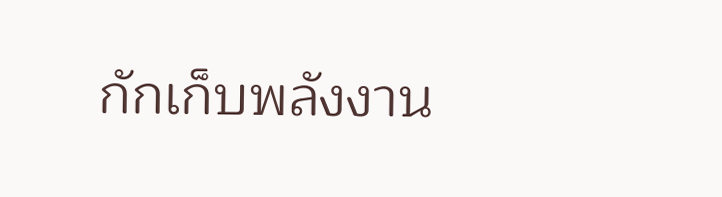กักเก็บพลังงาน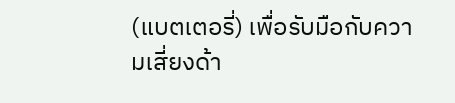(แบตเตอรี่) เพื่อรับมือกับความเสี่ยงด้า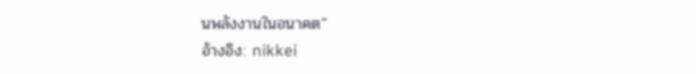นพลังงานในอนาคต”
อ้างอิง: nikkei